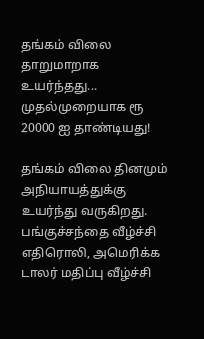தங்கம் விலை தாறுமாறாக உயர்ந்தது... முதல்முறையாக ரூ 20000 ஐ தாண்டியது!

தங்கம் விலை தினமும் அநியாயத்துக்கு உயர்ந்து வருகிறது. பங்குச்சந்தை வீழ்ச்சி எதிரொலி, அமெரிக்க டாலர் மதிப்பு வீழ்ச்சி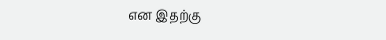என இதற்கு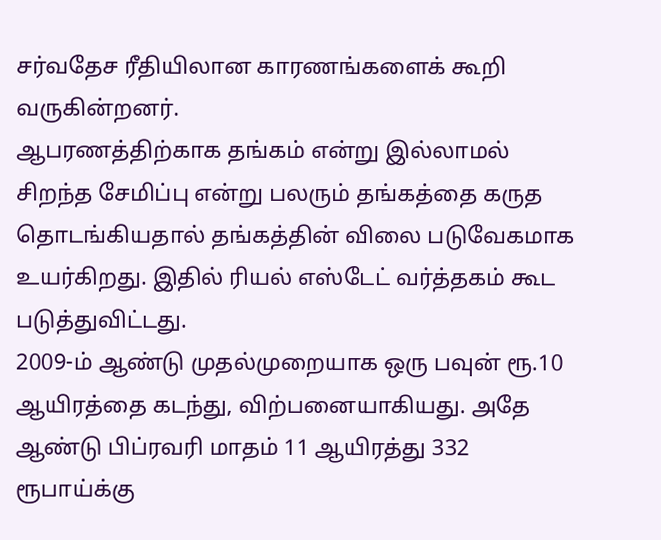சர்வதேச ரீதியிலான காரணங்களைக் கூறி வருகின்றனர்.
ஆபரணத்திற்காக தங்கம் என்று இல்லாமல் சிறந்த சேமிப்பு என்று பலரும் தங்கத்தை கருத தொடங்கியதால் தங்கத்தின் விலை படுவேகமாக உயர்கிறது. இதில் ரியல் எஸ்டேட் வர்த்தகம் கூட படுத்துவிட்டது.
2009-ம் ஆண்டு முதல்முறையாக ஒரு பவுன் ரூ.10 ஆயிரத்தை கடந்து, விற்பனையாகியது. அதே ஆண்டு பிப்ரவரி மாதம் 11 ஆயிரத்து 332 ரூபாய்க்கு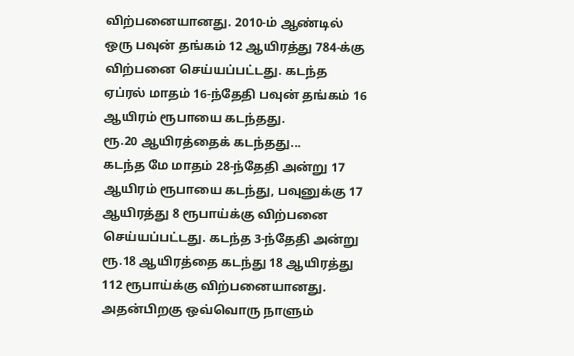விற்பனையானது. 2010-ம் ஆண்டில் ஒரு பவுன் தங்கம் 12 ஆயிரத்து 784-க்கு விற்பனை செய்யப்பட்டது. கடந்த ஏப்ரல் மாதம் 16-ந்தேதி பவுன் தங்கம் 16 ஆயிரம் ரூபாயை கடந்தது.
ரூ.20 ஆயிரத்தைக் கடந்தது...
கடந்த மே மாதம் 28-ந்தேதி அன்று 17 ஆயிரம் ரூபாயை கடந்து, பவுனுக்கு 17 ஆயிரத்து 8 ரூபாய்க்கு விற்பனை செய்யப்பட்டது. கடந்த 3-ந்தேதி அன்று ரூ.18 ஆயிரத்தை கடந்து 18 ஆயிரத்து 112 ரூபாய்க்கு விற்பனையானது. அதன்பிறகு ஒவ்வொரு நாளும்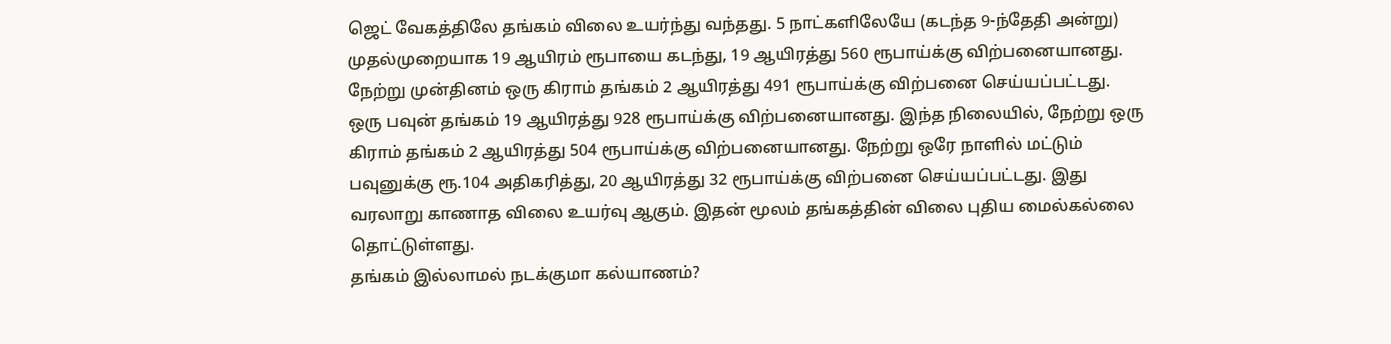ஜெட் வேகத்திலே தங்கம் விலை உயர்ந்து வந்தது. 5 நாட்களிலேயே (கடந்த 9-ந்தேதி அன்று) முதல்முறையாக 19 ஆயிரம் ரூபாயை கடந்து, 19 ஆயிரத்து 560 ரூபாய்க்கு விற்பனையானது.
நேற்று முன்தினம் ஒரு கிராம் தங்கம் 2 ஆயிரத்து 491 ரூபாய்க்கு விற்பனை செய்யப்பட்டது. ஒரு பவுன் தங்கம் 19 ஆயிரத்து 928 ரூபாய்க்கு விற்பனையானது. இந்த நிலையில், நேற்று ஒரு கிராம் தங்கம் 2 ஆயிரத்து 504 ரூபாய்க்கு விற்பனையானது. நேற்று ஒரே நாளில் மட்டும் பவுனுக்கு ரூ.104 அதிகரித்து, 20 ஆயிரத்து 32 ரூபாய்க்கு விற்பனை செய்யப்பட்டது. இது வரலாறு காணாத விலை உயர்வு ஆகும். இதன் மூலம் தங்கத்தின் விலை புதிய மைல்கல்லை தொட்டுள்ளது.
தங்கம் இல்லாமல் நடக்குமா கல்யாணம்?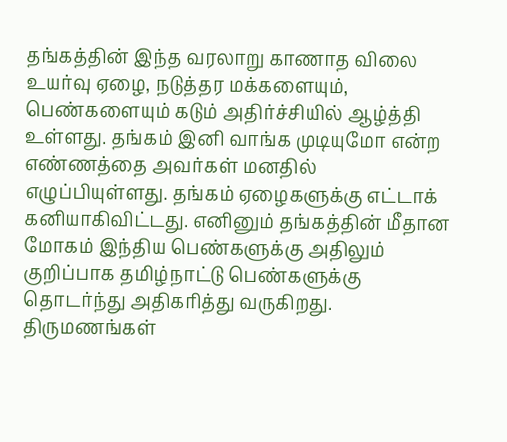தங்கத்தின் இந்த வரலாறு காணாத விலை உயர்வு ஏழை, நடுத்தர மக்களையும், பெண்களையும் கடும் அதிர்ச்சியில் ஆழ்த்தி உள்ளது. தங்கம் இனி வாங்க முடியுமோ என்ற எண்ணத்தை அவர்கள் மனதில் எழுப்பியுள்ளது. தங்கம் ஏழைகளுக்கு எட்டாக் கனியாகிவிட்டது. எனினும் தங்கத்தின் மீதான மோகம் இந்திய பெண்களுக்கு அதிலும் குறிப்பாக தமிழ்நாட்டு பெண்களுக்கு தொடர்ந்து அதிகரித்து வருகிறது.
திருமணங்கள்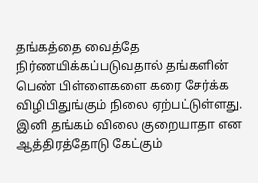தங்கத்தை வைத்தே நிர்ணயிக்கப்படுவதால் தங்களின் பெண் பிள்ளைகளை கரை சேர்க்க விழிபிதுங்கும் நிலை ஏற்பட்டுள்ளது.
இனி தங்கம் விலை குறையாதா என ஆத்திரத்தோடு கேட்கும்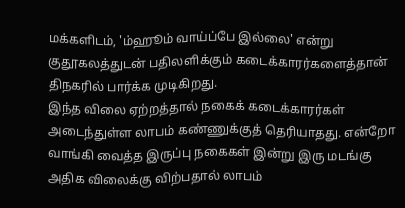மக்களிடம், 'ம்ஹூம் வாய்ப்பே இல்லை' என்று குதூகலத்துடன் பதிலளிக்கும் கடைக்காரர்களைத்தான் திநகரில் பார்க்க முடிகிறது.
இந்த விலை ஏற்றத்தால் நகைக் கடைக்காரர்கள் அடைந்துள்ள லாபம் கண்ணுக்குத் தெரியாதது. என்றோ வாங்கி வைத்த இருப்பு நகைகள் இன்று இரு மடங்கு அதிக விலைக்கு விற்பதால் லாபம்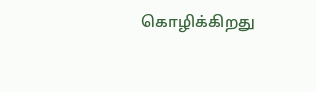கொழிக்கிறது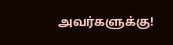அவர்களுக்கு!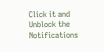Click it and Unblock the Notifications